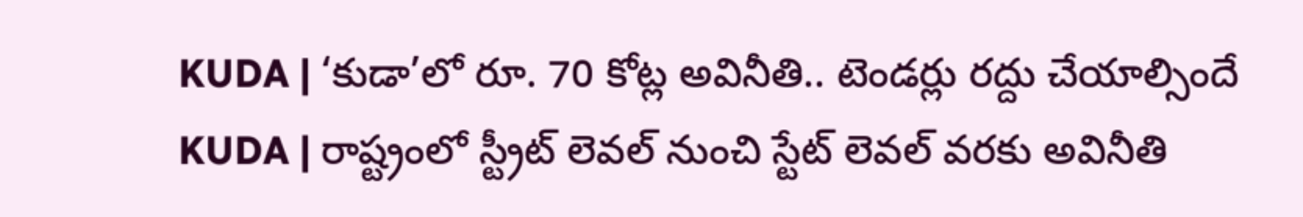KUDA | ‘కుడా’లో రూ. 70 కోట్ల అవినీతి.. టెండర్లు రద్దు చేయాల్సిందే
KUDA | రాష్ట్రంలో స్ట్రీట్ లెవల్ నుంచి స్టేట్ లెవల్ వరకు అవినీతి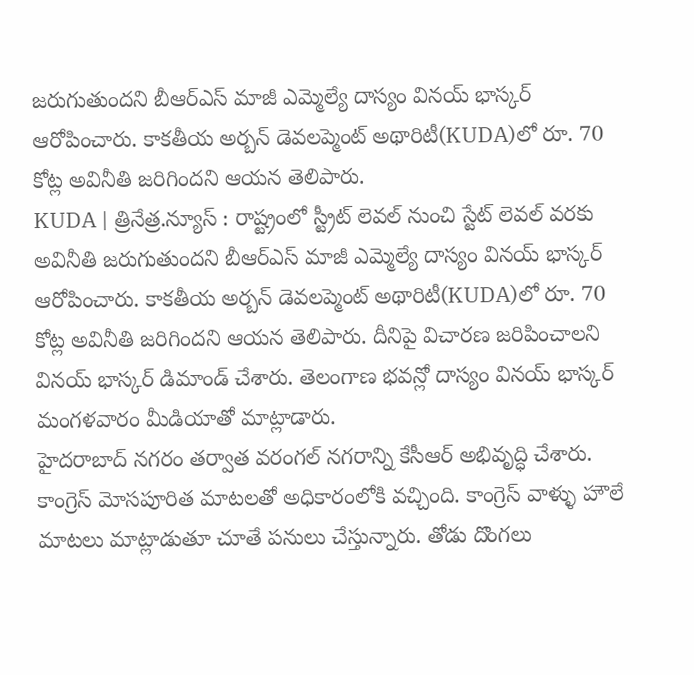జరుగుతుందని బీఆర్ఎస్ మాజీ ఎమ్మెల్యే దాస్యం వినయ్ భాస్కర్ ఆరోపించారు. కాకతీయ అర్బన్ డెవలప్మెంట్ అథారిటీ(KUDA)లో రూ. 70 కోట్ల అవినీతి జరిగిందని ఆయన తెలిపారు.
KUDA | త్రినేత్ర.న్యూస్ : రాష్ట్రంలో స్ట్రీట్ లెవల్ నుంచి స్టేట్ లెవల్ వరకు అవినీతి జరుగుతుందని బీఆర్ఎస్ మాజీ ఎమ్మెల్యే దాస్యం వినయ్ భాస్కర్ ఆరోపించారు. కాకతీయ అర్బన్ డెవలప్మెంట్ అథారిటీ(KUDA)లో రూ. 70 కోట్ల అవినీతి జరిగిందని ఆయన తెలిపారు. దీనిపై విచారణ జరిపించాలని వినయ్ భాస్కర్ డిమాండ్ చేశారు. తెలంగాణ భవన్లో దాస్యం వినయ్ భాస్కర్ మంగళవారం మీడియాతో మాట్లాడారు.
హైదరాబాద్ నగరం తర్వాత వరంగల్ నగరాన్ని కేసీఆర్ అభివృద్ధి చేశారు. కాంగ్రెస్ మోసపూరిత మాటలతో అధికారంలోకి వచ్చింది. కాంగ్రెస్ వాళ్ళు హౌలే మాటలు మాట్లాడుతూ చూతే పనులు చేస్తున్నారు. తోడు దొంగలు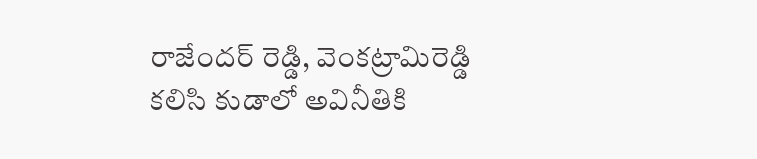రాజేందర్ రెడ్డి, వెంకట్రామిరెడ్డి కలిసి కుడాలో అవినీతికి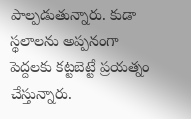పాల్పడుతున్నారు. కుడా స్థలాలను అప్పనంగా పెద్దలకు కట్టబెట్టే ప్రయత్నం చేస్తున్నారు.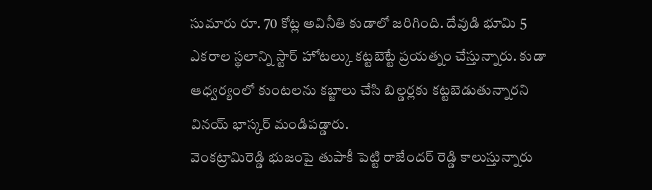సుమారు రూ. 70 కోట్ల అవినీతి కుడాలో జరిగింది. దేవుడి భూమి 5 ఎకరాల స్థలాన్ని స్టార్ హోటల్కు కట్టబెట్టే ప్రయత్నం చేస్తున్నారు. కుడా ఆధ్వర్యంలో కుంటలను కబ్జాలు చేసి బిల్డర్లకు కట్టబెడుతున్నారని వినయ్ భాస్కర్ మండిపడ్డారు.
వెంకట్రామిరెడ్డి భుజంపై తుపాకీ పెట్టి రాజేందర్ రెడ్డి కాలుస్తున్నారు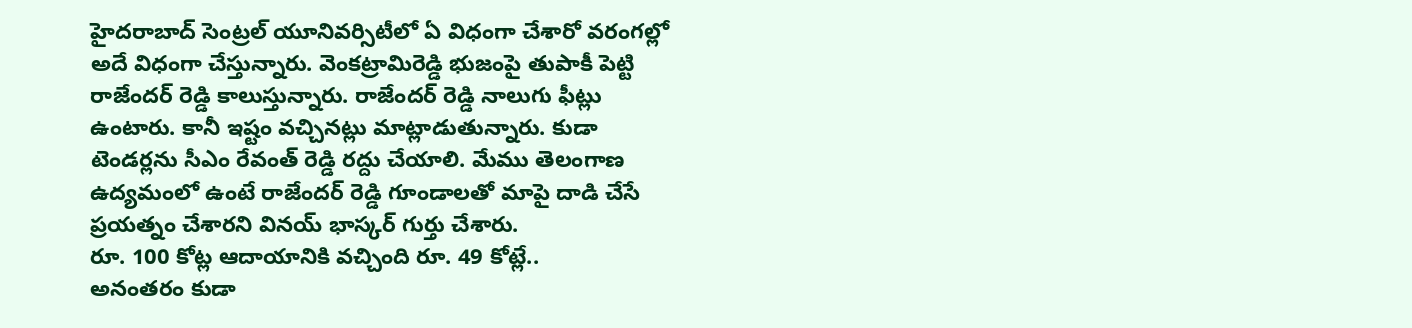హైదరాబాద్ సెంట్రల్ యూనివర్సిటీలో ఏ విధంగా చేశారో వరంగల్లో అదే విధంగా చేస్తున్నారు. వెంకట్రామిరెడ్డి భుజంపై తుపాకీ పెట్టి రాజేందర్ రెడ్డి కాలుస్తున్నారు. రాజేందర్ రెడ్డి నాలుగు ఫీట్లు ఉంటారు. కానీ ఇష్టం వచ్చినట్లు మాట్లాడుతున్నారు. కుడా టెండర్లను సీఎం రేవంత్ రెడ్డి రద్దు చేయాలి. మేము తెలంగాణ ఉద్యమంలో ఉంటే రాజేందర్ రెడ్డి గూండాలతో మాపై దాడి చేసే ప్రయత్నం చేశారని వినయ్ భాస్కర్ గుర్తు చేశారు.
రూ. 100 కోట్ల ఆదాయానికి వచ్చింది రూ. 49 కోట్లే..
అనంతరం కుడా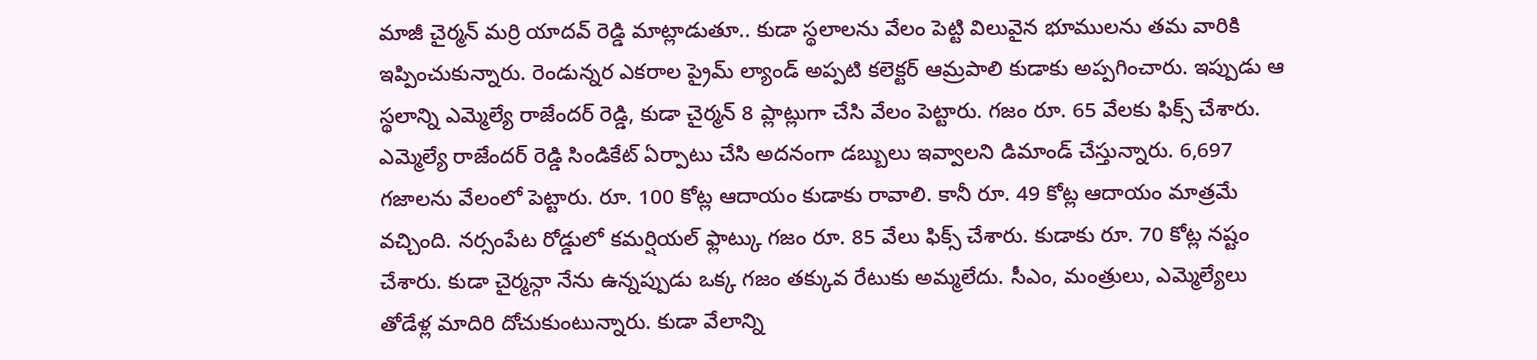మాజీ చైర్మన్ మర్రి యాదవ్ రెడ్డి మాట్లాడుతూ.. కుడా స్థలాలను వేలం పెట్టి విలువైన భూములను తమ వారికి ఇప్పించుకున్నారు. రెండున్నర ఎకరాల ప్రైమ్ ల్యాండ్ అప్పటి కలెక్టర్ ఆమ్రపాలి కుడాకు అప్పగించారు. ఇప్పుడు ఆ స్థలాన్ని ఎమ్మెల్యే రాజేందర్ రెడ్డి, కుడా చైర్మన్ 8 ప్లాట్లుగా చేసి వేలం పెట్టారు. గజం రూ. 65 వేలకు ఫిక్స్ చేశారు. ఎమ్మెల్యే రాజేందర్ రెడ్డి సిండికేట్ ఏర్పాటు చేసి అదనంగా డబ్బులు ఇవ్వాలని డిమాండ్ చేస్తున్నారు. 6,697 గజాలను వేలంలో పెట్టారు. రూ. 100 కోట్ల ఆదాయం కుడాకు రావాలి. కానీ రూ. 49 కోట్ల ఆదాయం మాత్రమే వచ్చింది. నర్సంపేట రోడ్డులో కమర్షియల్ ఫ్లాట్కు గజం రూ. 85 వేలు ఫిక్స్ చేశారు. కుడాకు రూ. 70 కోట్ల నష్టం చేశారు. కుడా చైర్మన్గా నేను ఉన్నప్పుడు ఒక్క గజం తక్కువ రేటుకు అమ్మలేదు. సీఎం, మంత్రులు, ఎమ్మెల్యేలు తోడేళ్ల మాదిరి దోచుకుంటున్నారు. కుడా వేలాన్ని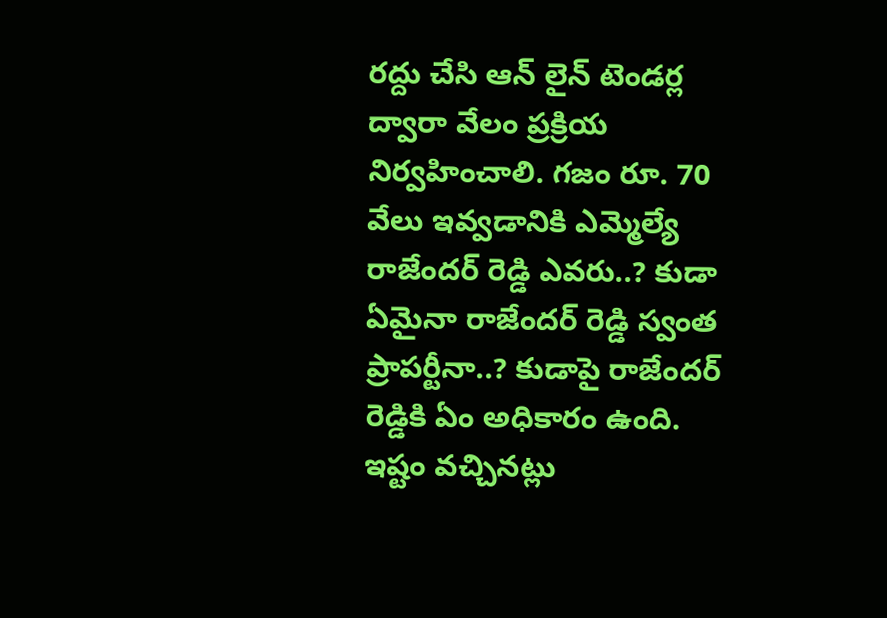రద్దు చేసి ఆన్ లైన్ టెండర్ల ద్వారా వేలం ప్రక్రియ నిర్వహించాలి. గజం రూ. 70 వేలు ఇవ్వడానికి ఎమ్మెల్యే రాజేందర్ రెడ్డి ఎవరు..? కుడా ఏమైనా రాజేందర్ రెడ్డి స్వంత ప్రాపర్టీనా..? కుడాపై రాజేందర్ రెడ్డికి ఏం అధికారం ఉంది. ఇష్టం వచ్చినట్లు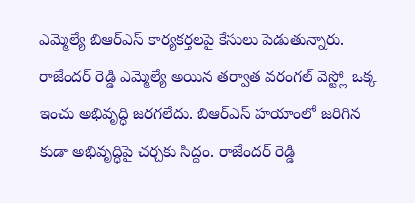ఎమ్మెల్యే బిఆర్ఎస్ కార్యకర్తలపై కేసులు పెడుతున్నారు. రాజేందర్ రెడ్డి ఎమ్మెల్యే అయిన తర్వాత వరంగల్ వెస్ట్లో ఒక్క ఇంచు అభివృద్ధి జరగలేదు. బిఆర్ఎస్ హయాంలో జరిగిన కుడా అభివృద్ధిపై చర్చకు సిద్దం. రాజేందర్ రెడ్డి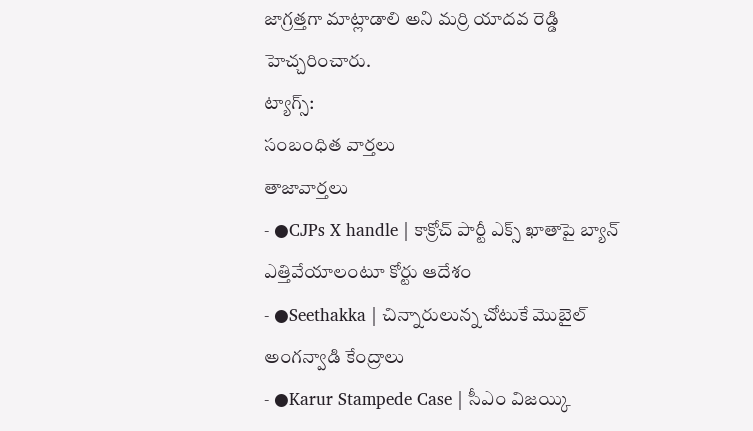జాగ్రత్తగా మాట్లాడాలి అని మర్రి యాదవ రెడ్డి హెచ్చరించారు.
ట్యాగ్స్:
సంబంధిత వార్తలు
తాజావార్తలు
- ●CJPs X handle | కాక్రోచ్ పార్టీ ఎక్స్ ఖాతాపై బ్యాన్ ఎత్తివేయాలంటూ కోర్టు ఆదేశం
- ●Seethakka | చిన్నారులున్న చోటుకే మొబైల్ అంగన్వాడి కేంద్రాలు
- ●Karur Stampede Case | సీఎం విజయ్కి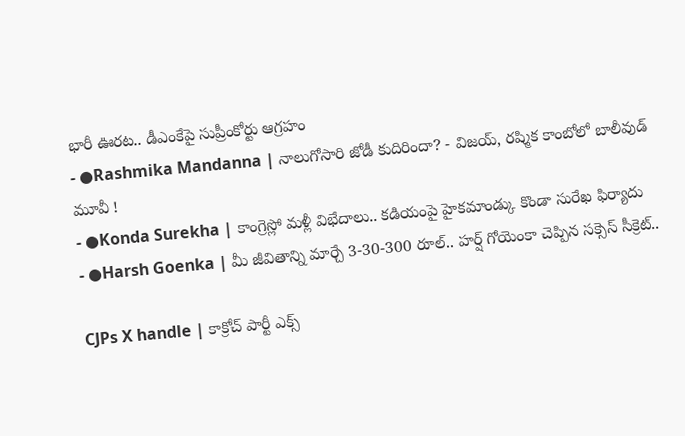భారీ ఊరట.. డీఎంకేపై సుప్రీంకోర్టు ఆగ్రహం
- ●Rashmika Mandanna | నాలుగోసారి జోడీ కుదిరిందా? - విజయ్, రష్మిక కాంబోలో బాలీవుడ్ మూవీ !
- ●Konda Surekha | కాంగ్రెస్లో మళ్లీ విభేదాలు.. కడియంపై హైకమాండ్కు కొండా సురేఖ ఫిర్యాదు
- ●Harsh Goenka | మీ జీవితాన్ని మార్చే 3-30-300 రూల్.. హర్ష్ గోయెంకా చెప్పిన సక్సెస్ సీక్రెట్..

CJPs X handle | కాక్రోచ్ పార్టీ ఎక్స్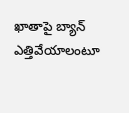ఖాతాపై బ్యాన్ ఎత్తివేయాలంటూ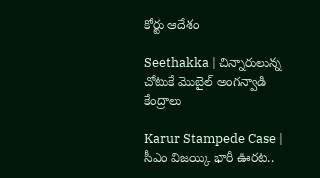కోర్టు ఆదేశం

Seethakka | చిన్నారులున్న చోటుకే మొబైల్ అంగన్వాడి కేంద్రాలు

Karur Stampede Case | సీఎం విజయ్కి భారీ ఊరట..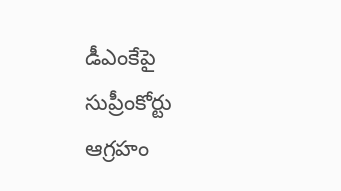డీఎంకేపై సుప్రీంకోర్టు ఆగ్రహం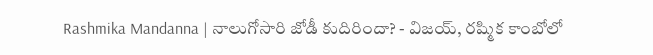Rashmika Mandanna | నాలుగోసారి జోడీ కుదిరిందా? - విజయ్, రష్మిక కాంబోలో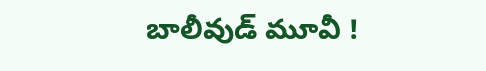బాలీవుడ్ మూవీ !